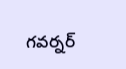గవర్నర్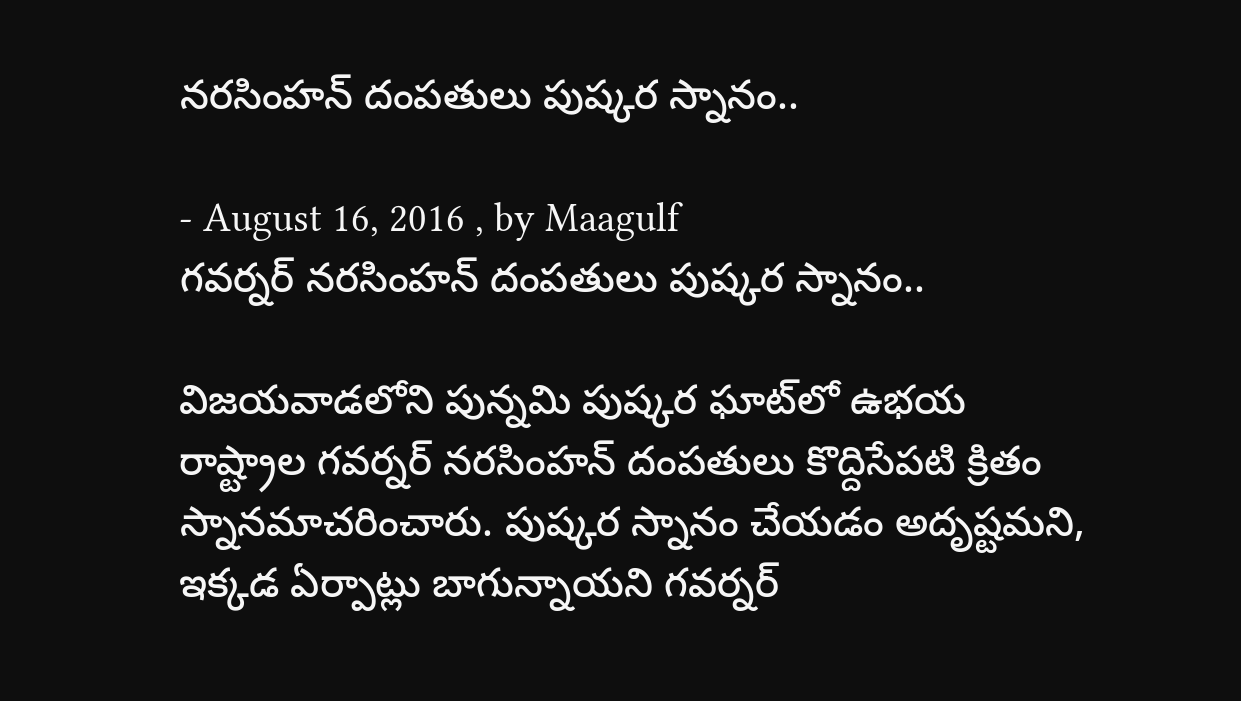నరసింహన్ దంపతులు పుష్కర స్నానం..

- August 16, 2016 , by Maagulf
గవర్నర్ నరసింహన్ దంపతులు పుష్కర స్నానం..

విజయవాడలోని పున్నమి పుష్కర ఘాట్‌లో ఉభయ రాష్ట్రాల గవర్నర్ నరసింహన్ దంపతులు కొద్దిసేపటి క్రితం స్నానమాచరించారు. పుష్కర స్నానం చేయడం అదృష్టమని, ఇక్కడ ఏర్పాట్లు బాగున్నాయని గవర్నర్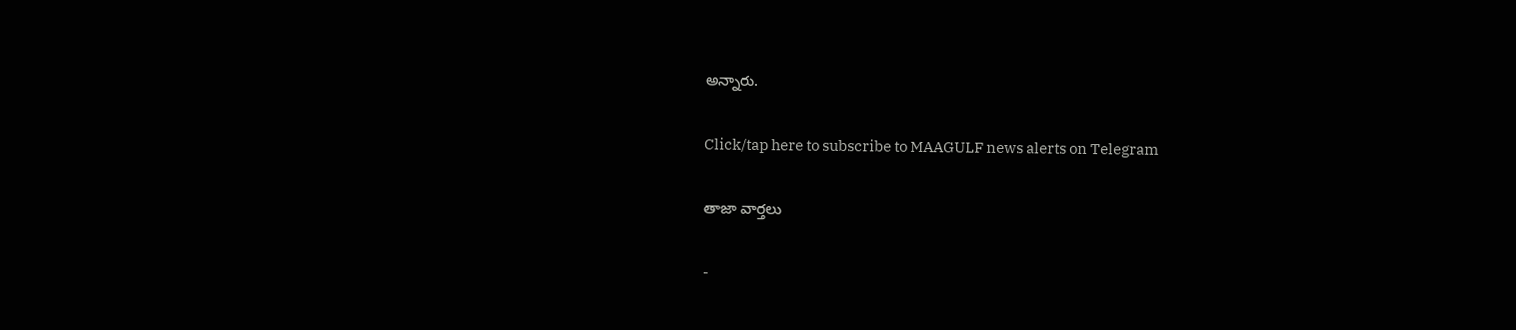అన్నారు.

Click/tap here to subscribe to MAAGULF news alerts on Telegram

తాజా వార్తలు

-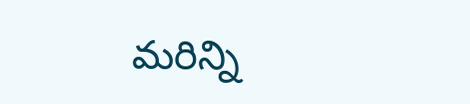మరిన్ని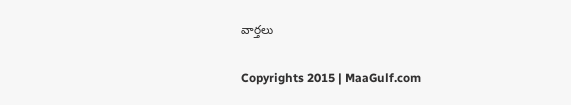వార్తలు

Copyrights 2015 | MaaGulf.com